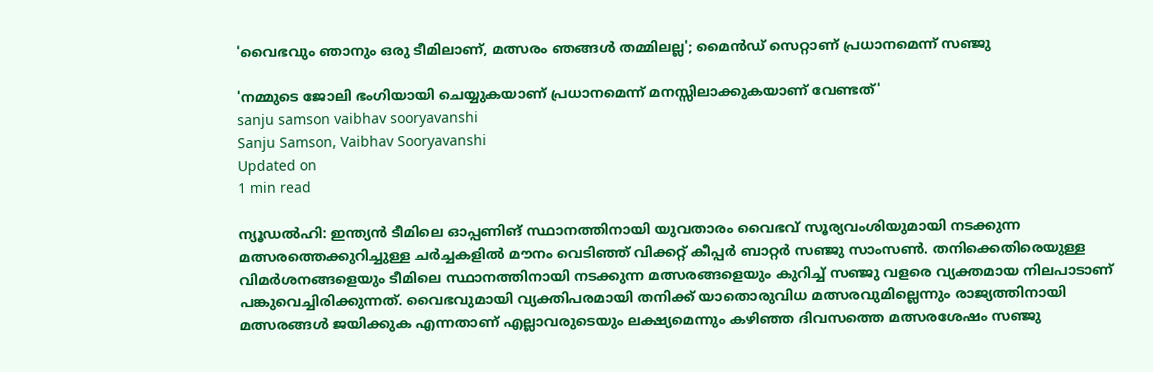'വൈഭവും ഞാനും ഒരു ടീമിലാണ്, മത്സരം ഞങ്ങള്‍ തമ്മിലല്ല'; മൈന്‍ഡ് സെറ്റാണ് പ്രധാനമെന്ന് സഞ്ജു

'നമ്മുടെ ജോലി ഭംഗിയായി ചെയ്യുകയാണ് പ്രധാനമെന്ന് മനസ്സിലാക്കുകയാണ് വേണ്ടത്'
sanju samson vaibhav sooryavanshi
Sanju Samson, Vaibhav Sooryavanshi
Updated on
1 min read

ന്യൂഡല്‍ഹി: ഇന്ത്യന്‍ ടീമിലെ ഓപ്പണിങ് സ്ഥാനത്തിനായി യുവതാരം വൈഭവ് സൂര്യവംശിയുമായി നടക്കുന്ന മത്സരത്തെക്കുറിച്ചുള്ള ചര്‍ച്ചകളില്‍ മൗനം വെടിഞ്ഞ് വിക്കറ്റ് കീപ്പര്‍ ബാറ്റര്‍ സഞ്ജു സാംസണ്‍. തനിക്കെതിരെയുള്ള വിമര്‍ശനങ്ങളെയും ടീമിലെ സ്ഥാനത്തിനായി നടക്കുന്ന മത്സരങ്ങളെയും കുറിച്ച് സഞ്ജു വളരെ വ്യക്തമായ നിലപാടാണ് പങ്കുവെച്ചിരിക്കുന്നത്. വൈഭവുമായി വ്യക്തിപരമായി തനിക്ക് യാതൊരുവിധ മത്സരവുമില്ലെന്നും രാജ്യത്തിനായി മത്സരങ്ങള്‍ ജയിക്കുക എന്നതാണ് എല്ലാവരുടെയും ലക്ഷ്യമെന്നും കഴിഞ്ഞ ദിവസത്തെ മത്സരശേഷം സഞ്ജു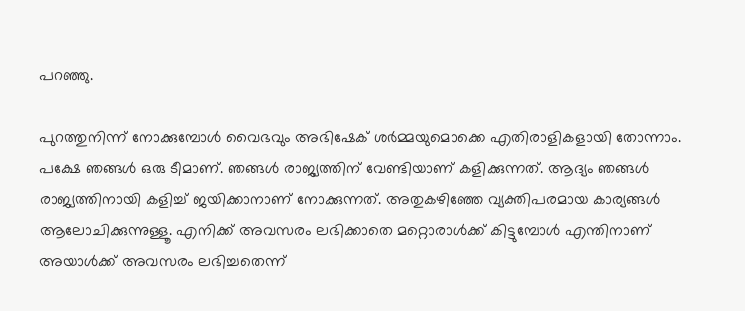പറഞ്ഞു.

പുറത്തുനിന്ന് നോക്കുമ്പോള്‍ വൈഭവും അഭിഷേക് ശര്‍മ്മയുമൊക്കെ എതിരാളികളായി തോന്നാം. പക്ഷേ ഞങ്ങള്‍ ഒരു ടീമാണ്. ഞങ്ങള്‍ രാജ്യത്തിന് വേണ്ടിയാണ് കളിക്കുന്നത്. ആദ്യം ഞങ്ങള്‍ രാജ്യത്തിനായി കളിച്ച് ജയിക്കാനാണ് നോക്കുന്നത്. അതുകഴിഞ്ഞേ വ്യക്തിപരമായ കാര്യങ്ങള്‍ ആലോചിക്കുന്നുള്ളൂ. എനിക്ക് അവസരം ലഭിക്കാതെ മറ്റൊരാള്‍ക്ക് കിട്ടുമ്പോള്‍ എന്തിനാണ് അയാള്‍ക്ക് അവസരം ലഭിച്ചതെന്ന്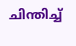ചിന്തിച്ച്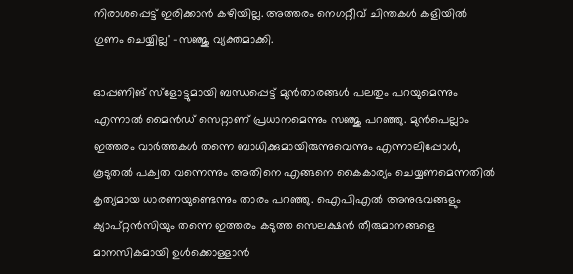നിരാശപ്പെട്ട് ഇരിക്കാന്‍ കഴിയില്ല. അത്തരം നെഗറ്റീവ് ചിന്തകള്‍ കളിയില്‍ ഗുണം ചെയ്യില്ല' -സഞ്ജു വ്യക്തമാക്കി.

ഓപ്പണിങ് സ്‌ളോട്ടുമായി ബന്ധപ്പെട്ട് മുന്‍താരങ്ങള്‍ പലതും പറയുമെന്നും എന്നാല്‍ മൈന്‍ഡ് സെറ്റാണ് പ്രധാനമെന്നും സഞ്ജു പറഞ്ഞു. മുന്‍പെല്ലാം ഇത്തരം വാര്‍ത്തകള്‍ തന്നെ ബാധിക്കുമായിരുന്നുവെന്നും എന്നാലിപ്പോള്‍, കൂടുതല്‍ പക്വത വന്നെന്നും അതിനെ എങ്ങനെ കൈകാര്യം ചെയ്യണമെന്നതില്‍ കൃത്യമായ ധാരണയുണ്ടെന്നും താരം പറഞ്ഞു. ഐപിഎല്‍ അനുഭവങ്ങളും ക്യാപ്റ്റന്‍സിയും തന്നെ ഇത്തരം കടുത്ത സെലക്ഷന്‍ തീരുമാനങ്ങളെ മാനസികമായി ഉള്‍ക്കൊള്ളാന്‍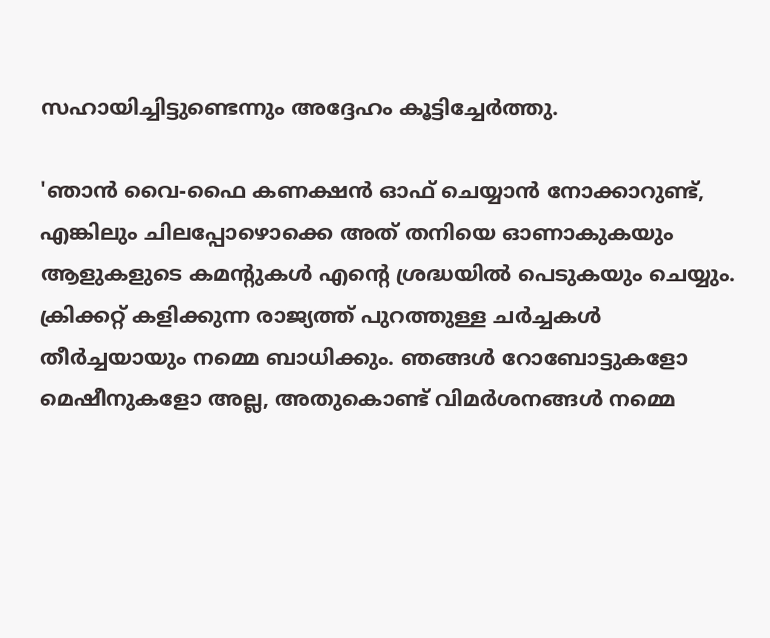സഹായിച്ചിട്ടുണ്ടെന്നും അദ്ദേഹം കൂട്ടിച്ചേര്‍ത്തു.

'ഞാന്‍ വൈ-ഫൈ കണക്ഷന്‍ ഓഫ് ചെയ്യാന്‍ നോക്കാറുണ്ട്, എങ്കിലും ചിലപ്പോഴൊക്കെ അത് തനിയെ ഓണാകുകയും ആളുകളുടെ കമന്റുകള്‍ എന്റെ ശ്രദ്ധയില്‍ പെടുകയും ചെയ്യും. ക്രിക്കറ്റ് കളിക്കുന്ന രാജ്യത്ത് പുറത്തുള്ള ചര്‍ച്ചകള്‍ തീര്‍ച്ചയായും നമ്മെ ബാധിക്കും. ഞങ്ങള്‍ റോബോട്ടുകളോ മെഷീനുകളോ അല്ല, അതുകൊണ്ട് വിമര്‍ശനങ്ങള്‍ നമ്മെ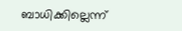ബാധിക്കില്ലെന്ന്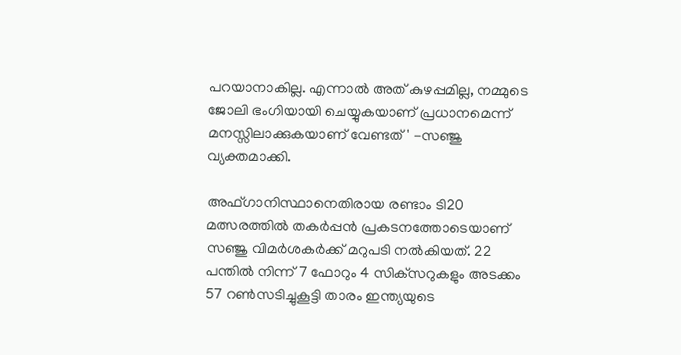പറയാനാകില്ല. എന്നാല്‍ അത് കുഴപ്പമില്ല, നമ്മുടെ ജോലി ഭംഗിയായി ചെയ്യുകയാണ് പ്രധാനമെന്ന് മനസ്സിലാക്കുകയാണ് വേണ്ടത്' -സഞ്ജു വ്യക്തമാക്കി.

അഫ്ഗാനിസ്ഥാനെതിരായ രണ്ടാം ടി20 മത്സരത്തില്‍ തകര്‍പ്പന്‍ പ്രകടനത്തോടെയാണ് സഞ്ജു വിമര്‍ശകര്‍ക്ക് മറുപടി നല്‍കിയത്. 22 പന്തില്‍ നിന്ന് 7 ഫോറും 4 സിക്‌സറുകളും അടക്കം 57 റണ്‍സടിച്ചുകൂട്ടി താരം ഇന്ത്യയുടെ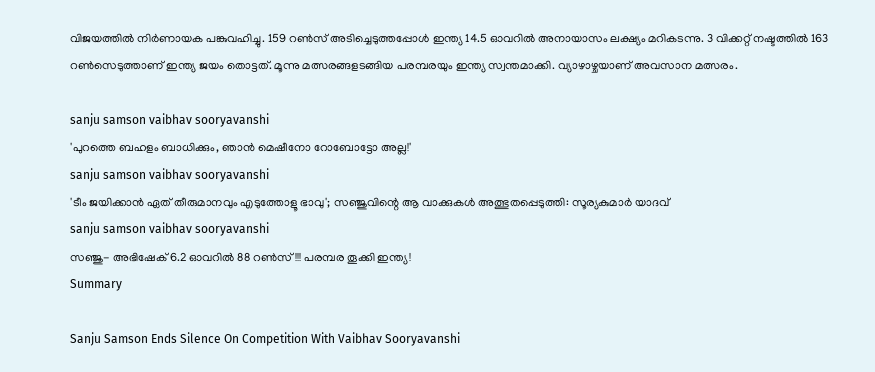വിജയത്തില്‍ നിര്‍ണായക പങ്കുവഹിച്ചു. 159 റണ്‍സ് അടിച്ചെടുത്തപ്പോള്‍ ഇന്ത്യ 14.5 ഓവറില്‍ അനായാസം ലക്ഷ്യം മറികടന്നു. 3 വിക്കറ്റ് നഷ്ടത്തില്‍ 163 റണ്‍സെടുത്താണ് ഇന്ത്യ ജയം തൊട്ടത്. മൂന്നു മത്സരങ്ങളടങ്ങിയ പരമ്പരയും ഇന്ത്യ സ്വന്തമാക്കി. വ്യാഴാഴ്ചയാണ് അവസാന മത്സരം.

sanju samson vaibhav sooryavanshi
'പുറത്തെ ബഹളം ബാധിക്കും, ഞാൻ മെഷീനോ റോബോട്ടോ അല്ല!'
sanju samson vaibhav sooryavanshi
'ടീം ജയിക്കാൻ ഏത് തീരുമാനവും എടുത്തോളൂ ഭാവു'; സഞ്ജുവിന്റെ ആ വാക്കുകൾ അത്ഭുതപ്പെടുത്തി: സൂര്യകുമാർ യാദവ്
sanju samson vaibhav sooryavanshi
സഞ്ജു- അഭിഷേക് 6.2 ഓവറില്‍ 88 റണ്‍സ്!!! പരമ്പര തൂക്കി ഇന്ത്യ!
Summary

Sanju Samson Ends Silence On Competition With Vaibhav Sooryavanshi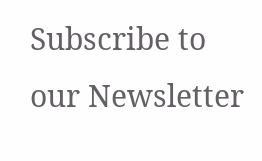Subscribe to our Newsletter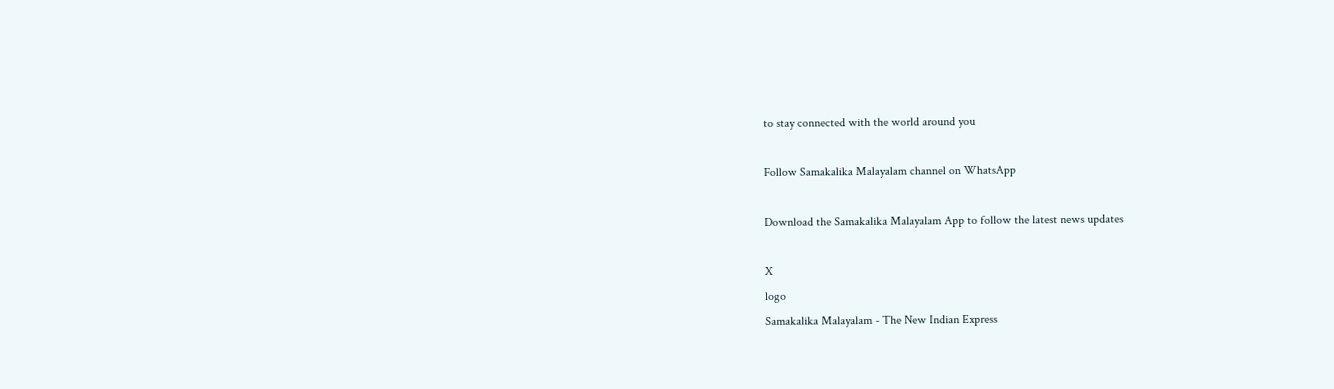to stay connected with the world around you

Follow Samakalika Malayalam channel on WhatsApp

Download the Samakalika Malayalam App to follow the latest news updates

X
logo
Samakalika Malayalam - The New Indian Express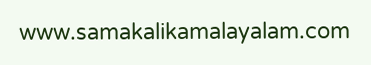www.samakalikamalayalam.com